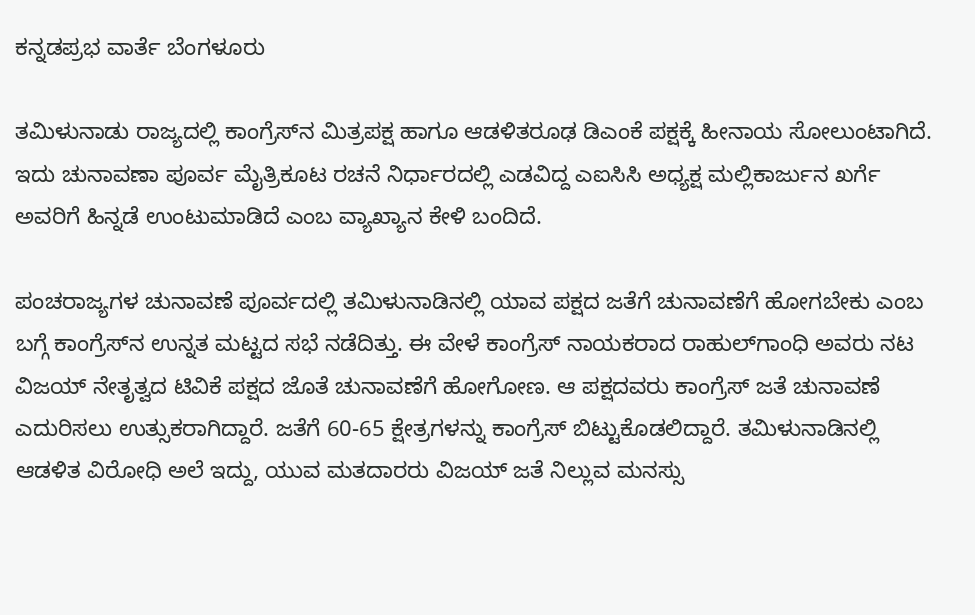ಕನ್ನಡಪ್ರಭ ವಾರ್ತೆ ಬೆಂಗಳೂರು

ತಮಿಳುನಾಡು ರಾಜ್ಯದಲ್ಲಿ ಕಾಂಗ್ರೆಸ್‌ನ ಮಿತ್ರಪಕ್ಷ ಹಾಗೂ ಆಡಳಿತರೂಢ ಡಿಎಂಕೆ ಪಕ್ಷಕ್ಕೆ ಹೀನಾಯ ಸೋಲುಂಟಾಗಿದೆ. ಇದು ಚುನಾವಣಾ ಪೂರ್ವ ಮೈತ್ರಿಕೂಟ ರಚನೆ ನಿರ್ಧಾರದಲ್ಲಿ ಎಡವಿದ್ದ ಎಐಸಿಸಿ ಅಧ್ಯಕ್ಷ ಮಲ್ಲಿಕಾರ್ಜುನ ಖರ್ಗೆ ಅವರಿಗೆ ಹಿನ್ನಡೆ ಉಂಟುಮಾಡಿದೆ ಎಂಬ ವ್ಯಾಖ್ಯಾನ ಕೇಳಿ ಬಂದಿದೆ.

ಪಂಚರಾಜ್ಯಗಳ ಚುನಾವಣೆ ಪೂರ್ವದಲ್ಲಿ ತಮಿಳುನಾಡಿನಲ್ಲಿ ಯಾವ ಪಕ್ಷದ ಜತೆಗೆ ಚುನಾವಣೆಗೆ ಹೋಗಬೇಕು ಎಂಬ ಬಗ್ಗೆ ಕಾಂಗ್ರೆಸ್‌ನ ಉನ್ನತ ಮಟ್ಟದ ಸಭೆ ನಡೆದಿತ್ತು. ಈ ವೇಳೆ ಕಾಂಗ್ರೆಸ್‌ ನಾಯಕರಾದ ರಾಹುಲ್‌ಗಾಂಧಿ ಅವರು ನಟ ವಿಜಯ್‌ ನೇತೃತ್ವದ ಟಿವಿಕೆ ಪಕ್ಷದ ಜೊತೆ ಚುನಾವಣೆಗೆ ಹೋಗೋಣ. ಆ ಪಕ್ಷದವರು ಕಾಂಗ್ರೆಸ್‌ ಜತೆ ಚುನಾವಣೆ ಎದುರಿಸಲು ಉತ್ಸುಕರಾಗಿದ್ದಾರೆ. ಜತೆಗೆ 60-65 ಕ್ಷೇತ್ರಗಳನ್ನು ಕಾಂಗ್ರೆಸ್‌ ಬಿಟ್ಟುಕೊಡಲಿದ್ದಾರೆ. ತಮಿಳುನಾಡಿನಲ್ಲಿ ಆಡಳಿತ ವಿರೋಧಿ ಅಲೆ ಇದ್ದು, ಯುವ ಮತದಾರರು ವಿಜಯ್‌ ಜತೆ ನಿಲ್ಲುವ ಮನಸ್ಸು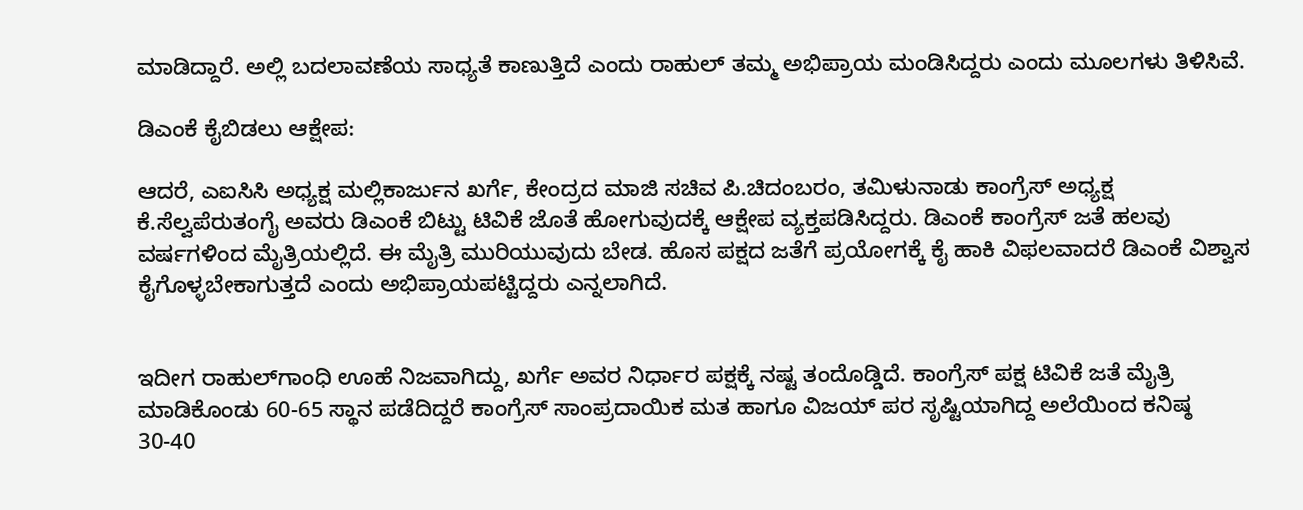ಮಾಡಿದ್ದಾರೆ. ಅಲ್ಲಿ ಬದಲಾವಣೆಯ ಸಾಧ್ಯತೆ ಕಾಣುತ್ತಿದೆ ಎಂದು ರಾಹುಲ್‌ ತಮ್ಮ ಅಭಿಪ್ರಾಯ ಮಂಡಿಸಿದ್ದರು ಎಂದು ಮೂಲಗಳು ತಿಳಿಸಿವೆ.

ಡಿಎಂಕೆ ಕೈಬಿಡಲು ಆಕ್ಷೇಪ:

ಆದರೆ, ಎಐಸಿಸಿ ಅಧ್ಯಕ್ಷ ಮಲ್ಲಿಕಾರ್ಜುನ ಖರ್ಗೆ, ಕೇಂದ್ರದ ಮಾಜಿ ಸಚಿವ ಪಿ.ಚಿದಂಬರಂ, ತಮಿಳುನಾಡು ಕಾಂಗ್ರೆಸ್‌ ಅಧ್ಯಕ್ಷ ಕೆ.ಸೆಲ್ವಪೆರುತಂಗೈ ಅವರು ಡಿಎಂಕೆ ಬಿಟ್ಟು ಟಿವಿಕೆ ಜೊತೆ ಹೋಗುವುದಕ್ಕೆ ಆಕ್ಷೇಪ ವ್ಯಕ್ತಪಡಿಸಿದ್ದರು. ಡಿಎಂಕೆ ಕಾಂಗ್ರೆಸ್‌ ಜತೆ ಹಲವು ವರ್ಷಗಳಿಂದ ಮೈತ್ರಿಯಲ್ಲಿದೆ. ಈ ಮೈತ್ರಿ ಮುರಿಯುವುದು ಬೇಡ. ಹೊಸ ಪಕ್ಷದ ಜತೆಗೆ ಪ್ರಯೋಗಕ್ಕೆ ಕೈ ಹಾಕಿ ವಿಫಲವಾದರೆ ಡಿಎಂಕೆ ವಿಶ್ವಾಸ ಕೈಗೊಳ್ಳಬೇಕಾಗುತ್ತದೆ ಎಂದು ಅಭಿಪ್ರಾಯಪಟ್ಟಿದ್ದರು ಎನ್ನಲಾಗಿದೆ.


ಇದೀಗ ರಾಹುಲ್‌ಗಾಂಧಿ ಊಹೆ ನಿಜವಾಗಿದ್ದು, ಖರ್ಗೆ ಅವರ ನಿರ್ಧಾರ ಪಕ್ಷಕ್ಕೆ ನಷ್ಟ ತಂದೊಡ್ಡಿದೆ. ಕಾಂಗ್ರೆಸ್‌ ಪಕ್ಷ ಟಿವಿಕೆ ಜತೆ ಮೈತ್ರಿ ಮಾಡಿಕೊಂಡು 60-65 ಸ್ಥಾನ ಪಡೆದಿದ್ದರೆ ಕಾಂಗ್ರೆಸ್ ಸಾಂಪ್ರದಾಯಿಕ ಮತ ಹಾಗೂ ವಿಜಯ್‌ ಪರ ಸೃಷ್ಟಿಯಾಗಿದ್ದ ಅಲೆಯಿಂದ ಕನಿಷ್ಠ 30-40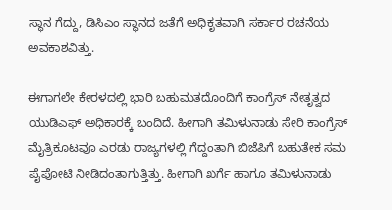ಸ್ಥಾನ ಗೆದ್ದು, ಡಿಸಿಎಂ ಸ್ಥಾನದ ಜತೆಗೆ ಅಧಿಕೃತವಾಗಿ ಸರ್ಕಾರ ರಚನೆಯ ಅವಕಾಶವಿತ್ತು.

ಈಗಾಗಲೇ ಕೇರಳದಲ್ಲಿ ಭಾರಿ ಬಹುಮತದೊಂದಿಗೆ ಕಾಂಗ್ರೆಸ್‌ ನೇತೃತ್ವದ ಯುಡಿಎಫ್‌ ಅಧಿಕಾರಕ್ಕೆ ಬಂದಿದೆ. ಹೀಗಾಗಿ ತಮಿಳುನಾಡು ಸೇರಿ ಕಾಂಗ್ರೆಸ್‌ ಮೈತ್ರಿಕೂಟವೂ ಎರಡು ರಾಜ್ಯಗಳಲ್ಲಿ ಗೆದ್ದಂತಾಗಿ ಬಿಜೆಪಿಗೆ ಬಹುತೇಕ ಸಮ ಪೈಪೋಟಿ ನೀಡಿದಂತಾಗುತ್ತಿತ್ತು. ಹೀಗಾಗಿ ಖರ್ಗೆ ಹಾಗೂ ತಮಿಳುನಾಡು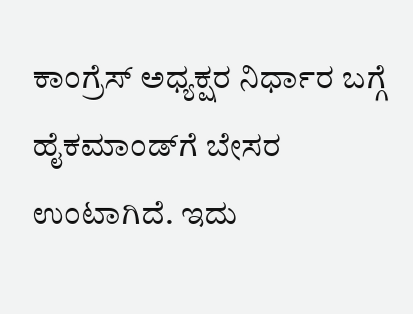ಕಾಂಗ್ರೆಸ್‌ ಅಧ್ಯಕ್ಷರ ನಿರ್ಧಾರ ಬಗ್ಗೆ ಹೈಕಮಾಂಡ್‌ಗೆ ಬೇಸರ ಉಂಟಾಗಿದೆ. ಇದು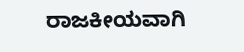ರಾಜಕೀಯವಾಗಿ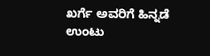ಖರ್ಗೆ ಅವರಿಗೆ ಹಿನ್ನಡೆ ಉಂಟು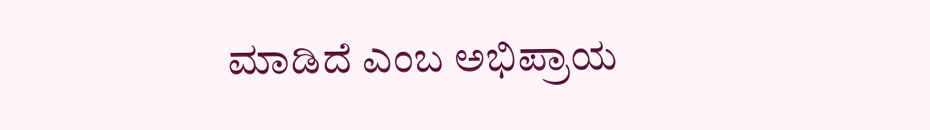ಮಾಡಿದೆ ಎಂಬ ಅಭಿಪ್ರಾಯ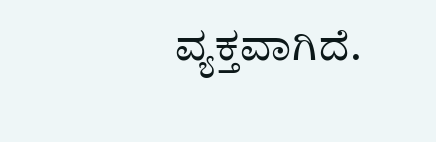ವ್ಯಕ್ತವಾಗಿದೆ.